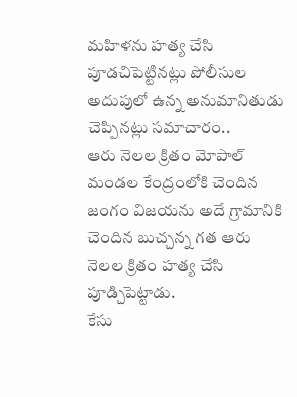మహిళను హత్య చేసి పూడచిపెట్టినట్లు పోలీసుల అదుపులో ఉన్న అనుమానితుడు చెప్పినట్లు సమాచారం..
ఆరు నెలల క్రితం మోపాల్ మండల కేంద్రంలోకి చెందిన జంగం విజయను అదే గ్రామానికి చెందిన బుచ్చన్న గత ఆరు నెలల క్రితం హత్య చేసి పూడ్చిపెట్టాడు.
కేసు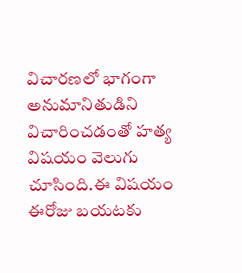విచారణలో భాగంగా అనుమానితుడిని విచారించడంతో హత్య విషయం వెలుగు చూసింది.ఈ విషయం ఈరోజు బయటకు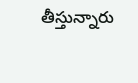తీస్తున్నారు